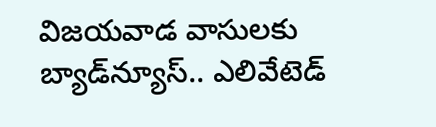విజయవాడ వాసులకు బ్యాడ్‌న్యూస్.. ఎలివేటెడ్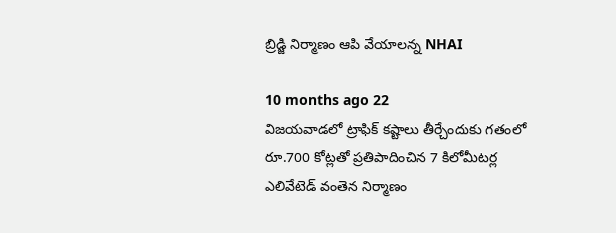బ్రిడ్జి నిర్మాణం ఆపి వేయాలన్న NHAI

10 months ago 22
విజయవాడలో ట్రాఫిక్ కష్టాలు తీర్చేందుకు గతంలో రూ.700 కోట్లతో ప్రతిపాదించిన 7 కిలోమీటర్ల ఎలివేటెడ్ వంతెన నిర్మాణం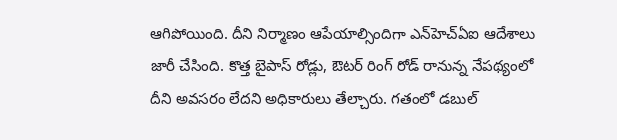ఆగిపోయింది. దీని నిర్మాణం ఆపేయాల్సిందిగా ఎన్‌హెచ్ఏఐ ఆదేశాలు జారీ చేసింది. కొత్త బైపాస్ రోడ్లు, ఔటర్ రింగ్ రోడ్ రానున్న నేపథ్యంలో దీని అవసరం లేదని అధికారులు తేల్చారు. గతంలో డబుల్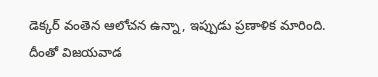డెక్కర్ వంతెన ఆలోచన ఉన్నా, ఇప్పుడు ప్రణాళిక మారింది. దీంతో విజయవాడ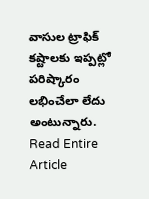వాసుల ట్రాఫిక్ కష్టాలకు ఇప్పట్లో పరిష్కారం లభించేలా లేదు అంటున్నారు.
Read Entire Article